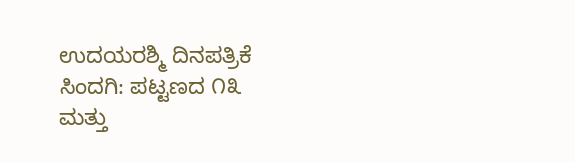ಉದಯರಶ್ಮಿ ದಿನಪತ್ರಿಕೆ
ಸಿಂದಗಿ: ಪಟ್ಟಣದ ೧೩ ಮತ್ತು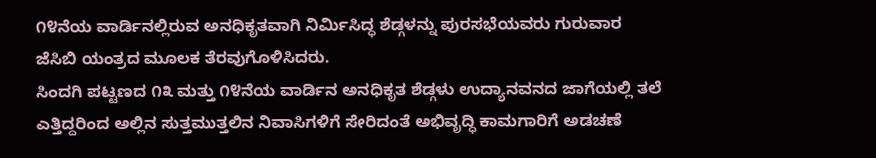೧೪ನೆಯ ವಾರ್ಡಿನಲ್ಲಿರುವ ಅನಧಿಕೃತವಾಗಿ ನಿರ್ಮಿಸಿದ್ಧ ಶೆಡ್ಗಳನ್ನು ಪುರಸಭೆಯವರು ಗುರುವಾರ ಜೆಸಿಬಿ ಯಂತ್ರದ ಮೂಲಕ ತೆರವುಗೊಳಿಸಿದರು.
ಸಿಂದಗಿ ಪಟ್ಟಣದ ೧೩ ಮತ್ತು ೧೪ನೆಯ ವಾರ್ಡಿನ ಅನಧಿಕೃತ ಶೆಡ್ಗಳು ಉದ್ಯಾನವನದ ಜಾಗೆಯಲ್ಲಿ ತಲೆ ಎತ್ತಿದ್ದರಿಂದ ಅಲ್ಲಿನ ಸುತ್ತಮುತ್ತಲಿನ ನಿವಾಸಿಗಳಿಗೆ ಸೇರಿದಂತೆ ಅಭಿವೃದ್ಧಿ ಕಾಮಗಾರಿಗೆ ಅಡಚಣೆ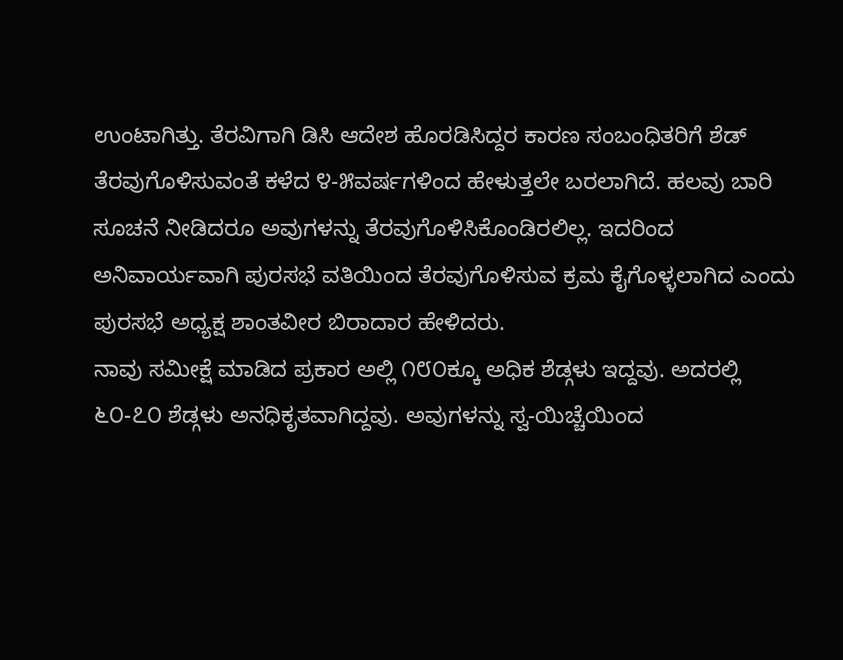ಉಂಟಾಗಿತ್ತು. ತೆರವಿಗಾಗಿ ಡಿಸಿ ಆದೇಶ ಹೊರಡಿಸಿದ್ದರ ಕಾರಣ ಸಂಬಂಧಿತರಿಗೆ ಶೆಡ್ ತೆರವುಗೊಳಿಸುವಂತೆ ಕಳೆದ ೪-೫ವರ್ಷಗಳಿಂದ ಹೇಳುತ್ತಲೇ ಬರಲಾಗಿದೆ. ಹಲವು ಬಾರಿ ಸೂಚನೆ ನೀಡಿದರೂ ಅವುಗಳನ್ನು ತೆರವುಗೊಳಿಸಿಕೊಂಡಿರಲಿಲ್ಲ. ಇದರಿಂದ ಅನಿವಾರ್ಯವಾಗಿ ಪುರಸಭೆ ವತಿಯಿಂದ ತೆರವುಗೊಳಿಸುವ ಕ್ರಮ ಕೈಗೊಳ್ಳಲಾಗಿದ ಎಂದು ಪುರಸಭೆ ಅಧ್ಯಕ್ಷ ಶಾಂತವೀರ ಬಿರಾದಾರ ಹೇಳಿದರು.
ನಾವು ಸಮೀಕ್ಷೆ ಮಾಡಿದ ಪ್ರಕಾರ ಅಲ್ಲಿ ೧೮೦ಕ್ಕೂ ಅಧಿಕ ಶೆಡ್ಗಳು ಇದ್ದವು. ಅದರಲ್ಲಿ ೬೦-೭೦ ಶೆಡ್ಗಳು ಅನಧಿಕೃತವಾಗಿದ್ದವು. ಅವುಗಳನ್ನು ಸ್ವ-ಯಿಚ್ಚೆಯಿಂದ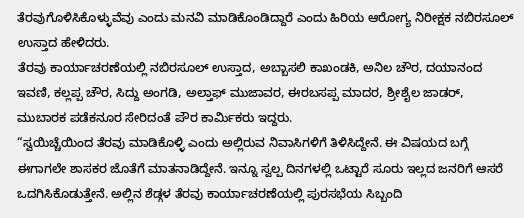ತೆರವುಗೊಳಿಸಿಕೊಳ್ಳುವೆವು ಎಂದು ಮನವಿ ಮಾಡಿಕೊಂಡಿದ್ದಾರೆ ಎಂದು ಹಿರಿಯ ಆರೋಗ್ಯ ನಿರೀಕ್ಷಕ ನಬಿರಸೂಲ್ ಉಸ್ತಾದ ಹೇಳಿದರು.
ತೆರವು ಕಾರ್ಯಾಚರಣೆಯಲ್ಲಿ ನಬಿರಸೂಲ್ ಉಸ್ತಾದ, ಅಬ್ಬಾಸಲಿ ಕಾಖಂಡಕಿ, ಅನಿಲ ಚೌರ, ದಯಾನಂದ ಇವಣಿ, ಕಲ್ಲಪ್ಪ ಚೌರ, ಸಿದ್ದು ಅಂಗಡಿ, ಅಲ್ತಾಫ್ ಮುಜಾವರ, ಈರಬಸಪ್ಪ ಮಾದರ, ಶ್ರೀಶೈಲ ಜಾಡರ್, ಮುಬಾರಕ ಪಡೆಕನೂರ ಸೇರಿದಂತೆ ಪೌರ ಕಾರ್ಮಿಕರು ಇದ್ದರು.
“ಸ್ವಯಿಚ್ಚೆಯಿಂದ ತೆರವು ಮಾಡಿಕೊಳ್ಳಿ ಎಂದು ಅಲ್ಲಿರುವ ನಿವಾಸಿಗಳಿಗೆ ತಿಳಿಸಿದ್ದೇನೆ. ಈ ವಿಷಯದ ಬಗ್ಗೆ ಈಗಾಗಲೇ ಶಾಸಕರ ಜೊತೆಗೆ ಮಾತನಾಡಿದ್ದೇನೆ. ಇನ್ನೂ ಸ್ವಲ್ಪ ದಿನಗಳಲ್ಲಿ ಒಟ್ಟಾರೆ ಸೂರು ಇಲ್ಲದ ಜನರಿಗೆ ಆಸರೆ ಒದಗಿಸಿಕೊಡುತ್ತೇನೆ. ಅಲ್ಲಿನ ಶೆಡ್ಗಳ ತೆರವು ಕಾರ್ಯಾಚರಣೆಯಲ್ಲಿ ಪುರಸಭೆಯ ಸಿಬ್ಬಂದಿ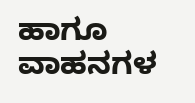ಹಾಗೂ ವಾಹನಗಳ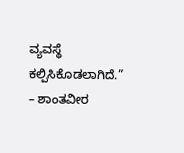ವ್ಯವಸ್ಥೆ ಕಲ್ಪಿಸಿಕೊಡಲಾಗಿದೆ.”
– ಶಾಂತವೀರ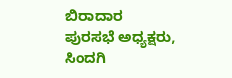ಬಿರಾದಾರ
ಪುರಸಭೆ ಅಧ್ಯಕ್ಷರು, ಸಿಂದಗಿ